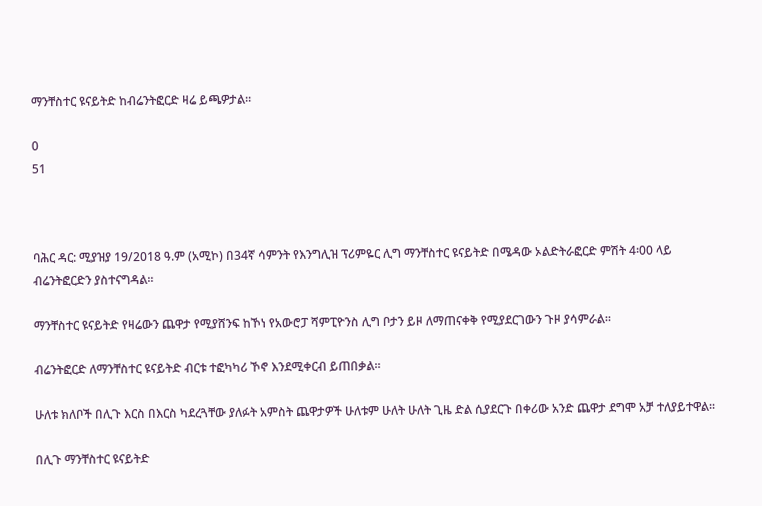ማንቸስተር ዩናይትድ ከብሬንትፎርድ ዛሬ ይጫዎታል።

0
51



ባሕር ዳር: ሚያዝያ 19/2018 ዓ.ም (አሚኮ) በ34ኛ ሳምንት የእንግሊዝ ፕሪምዬር ሊግ ማንቸስተር ዩናይትድ በሜዳው ኦልድትራፎርድ ምሽት 4፡00 ላይ ብሬንትፎርድን ያስተናግዳል፡፡

ማንቸስተር ዩናይትድ የዛሬውን ጨዋታ የሚያሸንፍ ከኾነ የአውሮፓ ሻምፒዮንስ ሊግ ቦታን ይዞ ለማጠናቀቅ የሚያደርገውን ጉዞ ያሳምራል።

ብሬንትፎርድ ለማንቸስተር ዩናይትድ ብርቱ ተፎካካሪ ኾኖ እንደሚቀርብ ይጠበቃል።

ሁለቱ ክለቦች በሊጉ እርስ በእርስ ካደረጓቸው ያለፉት አምስት ጨዋታዎች ሁለቱም ሁለት ሁለት ጊዜ ድል ሲያደርጉ በቀሪው አንድ ጨዋታ ደግሞ አቻ ተለያይተዋል፡፡

በሊጉ ማንቸስተር ዩናይትድ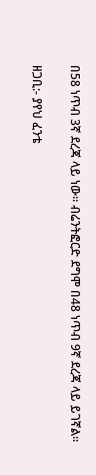በ58 ነጥብ 3ኛ ደረጃ ላይ ነው። ብሬንትፎርድ ደግሞ በ48 ነጥብ 9ኛ ደረጃ ላይ ይገኛል።

ዘጋቢ:- ያየህ ፈንቴ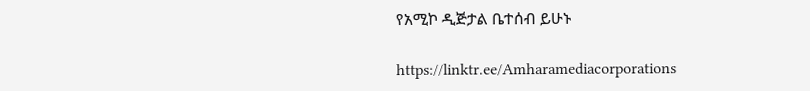የአሚኮ ዲጅታል ቤተሰብ ይሁኑ

https://linktr.ee/Amharamediacorporations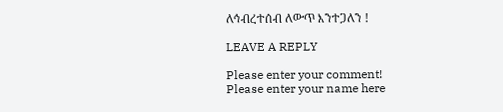ለኅብረተሰብ ለውጥ እንተጋለን !

LEAVE A REPLY

Please enter your comment!
Please enter your name here